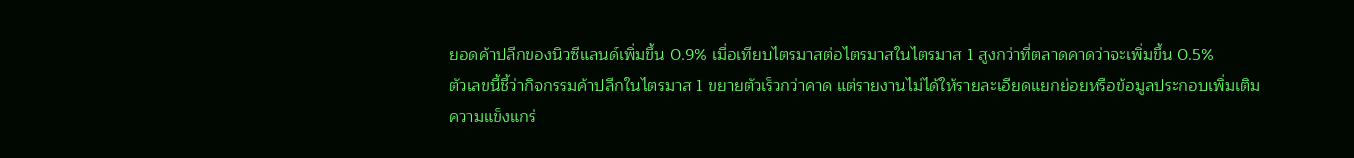ยอดค้าปลีกของนิวซีแลนด์เพิ่มขึ้น 0.9% เมื่อเทียบไตรมาสต่อไตรมาสในไตรมาส 1 สูงกว่าที่ตลาดคาดว่าจะเพิ่มขึ้น 0.5%
ตัวเลขนี้ชี้ว่ากิจกรรมค้าปลีกในไตรมาส 1 ขยายตัวเร็วกว่าคาด แต่รายงานไม่ได้ให้รายละเอียดแยกย่อยหรือข้อมูลประกอบเพิ่มเติม
ความแข็งแกร่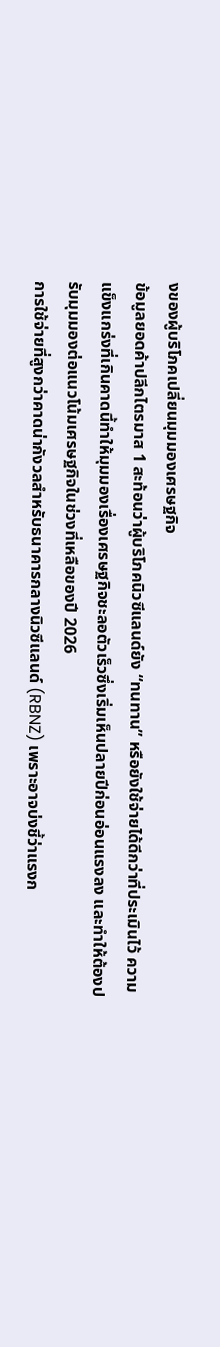งของผู้บริโภคเปลี่ยนมุมมองเศรษฐกิจ
ข้อมูลยอดค้าปลีกไตรมาส 1 สะท้อนว่าผู้บริโภคนิวซีแลนด์ยัง “ทนทาน” หรือยังใช้จ่ายได้ดีกว่าที่ประเมินไว้ ความแข็งแกร่งที่เกินคาดนี้ทำให้มุมมองเรื่องเศรษฐกิจชะลอตัวเร็วซึ่งเริ่มเห็นปลายปีก่อนอ่อนแรงลง และทำให้ต้องปรับมุมมองต่อแนวโน้มเศรษฐกิจในช่วงที่เหลือของปี 2026
การใช้จ่ายที่สูงกว่าคาดน่ากังวลสำหรับธนาคารกลางนิวซีแลนด์ (RBNZ) เพราะอาจบ่งชี้ว่าแรงก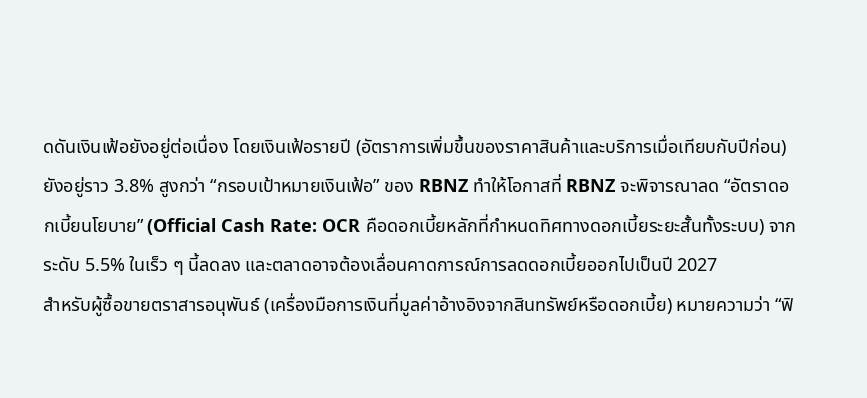ดดันเงินเฟ้อยังอยู่ต่อเนื่อง โดยเงินเฟ้อรายปี (อัตราการเพิ่มขึ้นของราคาสินค้าและบริการเมื่อเทียบกับปีก่อน) ยังอยู่ราว 3.8% สูงกว่า “กรอบเป้าหมายเงินเฟ้อ” ของ RBNZ ทำให้โอกาสที่ RBNZ จะพิจารณาลด “อัตราดอกเบี้ยนโยบาย” (Official Cash Rate: OCR คือดอกเบี้ยหลักที่กำหนดทิศทางดอกเบี้ยระยะสั้นทั้งระบบ) จากระดับ 5.5% ในเร็ว ๆ นี้ลดลง และตลาดอาจต้องเลื่อนคาดการณ์การลดดอกเบี้ยออกไปเป็นปี 2027
สำหรับผู้ซื้อขายตราสารอนุพันธ์ (เครื่องมือการเงินที่มูลค่าอ้างอิงจากสินทรัพย์หรือดอกเบี้ย) หมายความว่า “ฟิ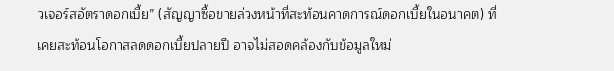วเจอร์สอัตราดอกเบี้ย” (สัญญาซื้อขายล่วงหน้าที่สะท้อนคาดการณ์ดอกเบี้ยในอนาคต) ที่เคยสะท้อนโอกาสลดดอกเบี้ยปลายปี อาจไม่สอดคล้องกับข้อมูลใหม่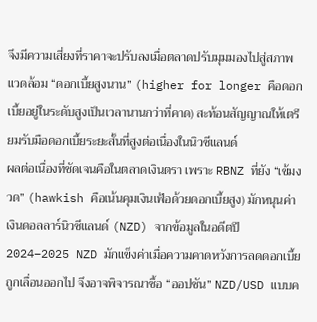จึงมีความเสี่ยงที่ราคาจะปรับลงเมื่อตลาดปรับมุมมองไปสู่สภาพแวดล้อม “ดอกเบี้ยสูงนาน” (higher for longer คือดอกเบี้ยอยู่ในระดับสูงเป็นเวลานานกว่าที่คาด) สะท้อนสัญญาณให้เตรียมรับมือดอกเบี้ยระยะสั้นที่สูงต่อเนื่องในนิวซีแลนด์
ผลต่อเนื่องที่ชัดเจนคือในตลาดเงินตรา เพราะ RBNZ ที่ยัง “เข้มงวด” (hawkish คือเน้นคุมเงินเฟ้อด้วยดอกเบี้ยสูง) มักหนุนค่าเงินดอลลาร์นิวซีแลนด์ (NZD) จากข้อมูลในอดีตปี 2024–2025 NZD มักแข็งค่าเมื่อความคาดหวังการลดดอกเบี้ยถูกเลื่อนออกไป จึงอาจพิจารณาซื้อ “ออปชัน” NZD/USD แบบค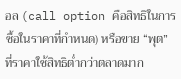อล (call option คือสิทธิในการซื้อในราคาที่กำหนด) หรือขาย “พุต” ที่ราคาใช้สิทธิต่ำกว่าตลาดมาก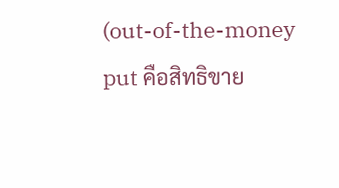(out-of-the-money put คือสิทธิขาย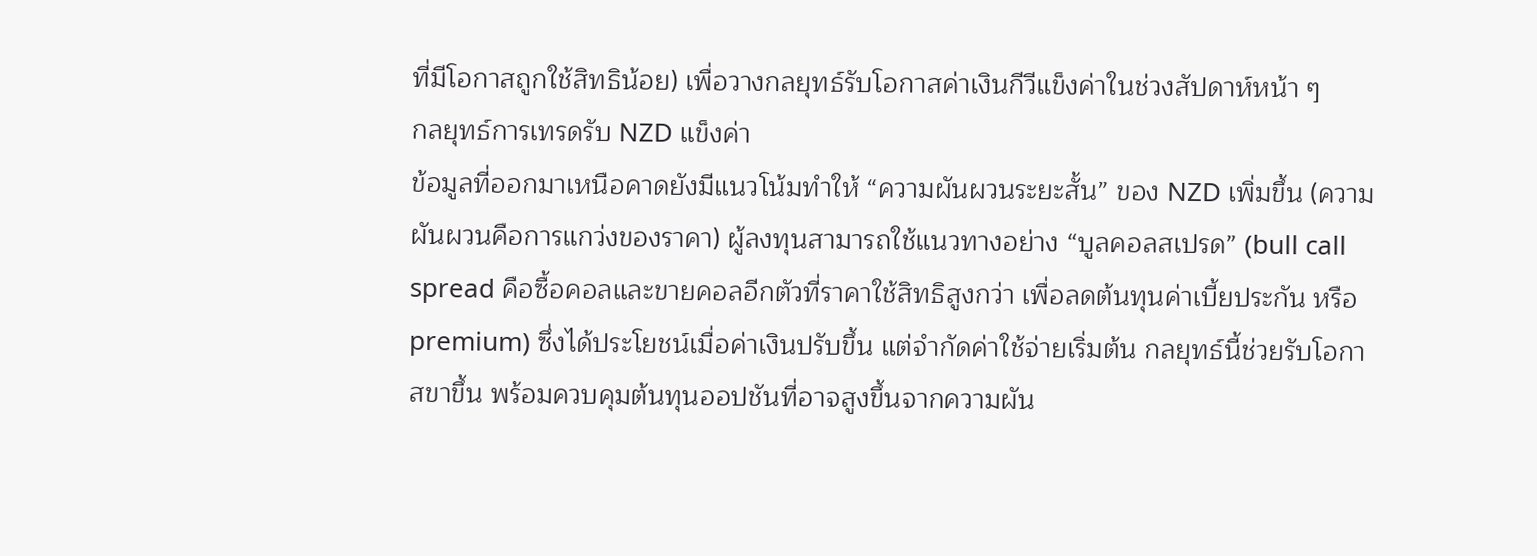ที่มีโอกาสถูกใช้สิทธิน้อย) เพื่อวางกลยุทธ์รับโอกาสค่าเงินกีวีแข็งค่าในช่วงสัปดาห์หน้า ๆ
กลยุทธ์การเทรดรับ NZD แข็งค่า
ข้อมูลที่ออกมาเหนือคาดยังมีแนวโน้มทำให้ “ความผันผวนระยะสั้น” ของ NZD เพิ่มขึ้น (ความผันผวนคือการแกว่งของราคา) ผู้ลงทุนสามารถใช้แนวทางอย่าง “บูลคอลสเปรด” (bull call spread คือซื้อคอลและขายคอลอีกตัวที่ราคาใช้สิทธิสูงกว่า เพื่อลดต้นทุนค่าเบี้ยประกัน หรือ premium) ซึ่งได้ประโยชน์เมื่อค่าเงินปรับขึ้น แต่จำกัดค่าใช้จ่ายเริ่มต้น กลยุทธ์นี้ช่วยรับโอกาสขาขึ้น พร้อมควบคุมต้นทุนออปชันที่อาจสูงขึ้นจากความผัน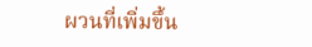ผวนที่เพิ่มขึ้น